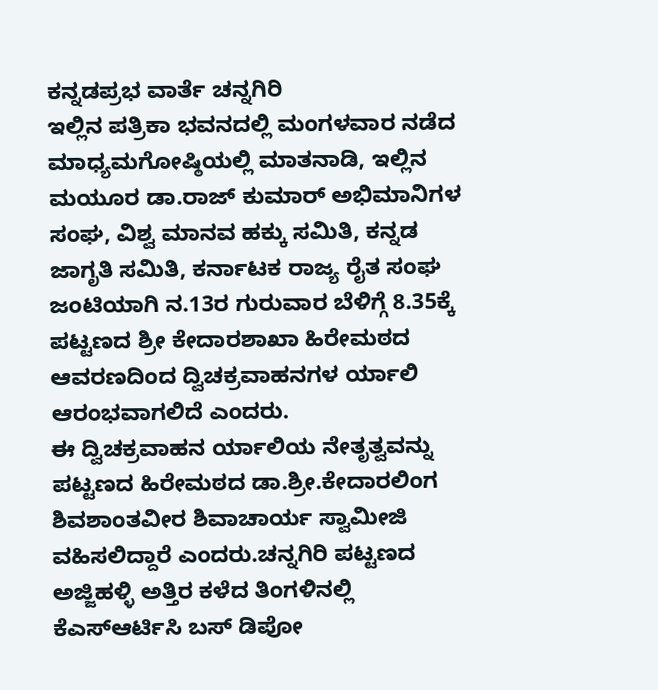ಕನ್ನಡಪ್ರಭ ವಾರ್ತೆ ಚನ್ನಗಿರಿ
ಇಲ್ಲಿನ ಪತ್ರಿಕಾ ಭವನದಲ್ಲಿ ಮಂಗಳವಾರ ನಡೆದ ಮಾಧ್ಯಮಗೋಷ್ಠಿಯಲ್ಲಿ ಮಾತನಾಡಿ, ಇಲ್ಲಿನ ಮಯೂರ ಡಾ.ರಾಜ್ ಕುಮಾರ್ ಅಭಿಮಾನಿಗಳ ಸಂಘ, ವಿಶ್ವ ಮಾನವ ಹಕ್ಕು ಸಮಿತಿ, ಕನ್ನಡ ಜಾಗೃತಿ ಸಮಿತಿ, ಕರ್ನಾಟಕ ರಾಜ್ಯ ರೈತ ಸಂಘ ಜಂಟಿಯಾಗಿ ನ.13ರ ಗುರುವಾರ ಬೆಳಿಗ್ಗೆ 8.35ಕ್ಕೆ ಪಟ್ಟಣದ ಶ್ರೀ ಕೇದಾರಶಾಖಾ ಹಿರೇಮಠದ ಆವರಣದಿಂದ ದ್ವಿಚಕ್ರವಾಹನಗಳ ರ್ಯಾಲಿ ಆರಂಭವಾಗಲಿದೆ ಎಂದರು.
ಈ ದ್ವಿಚಕ್ರವಾಹನ ರ್ಯಾಲಿಯ ನೇತೃತ್ವವನ್ನು ಪಟ್ಟಣದ ಹಿರೇಮಠದ ಡಾ.ಶ್ರೀ.ಕೇದಾರಲಿಂಗ ಶಿವಶಾಂತವೀರ ಶಿವಾಚಾರ್ಯ ಸ್ವಾಮೀಜಿ ವಹಿಸಲಿದ್ದಾರೆ ಎಂದರು.ಚನ್ನಗಿರಿ ಪಟ್ಟಣದ ಅಜ್ಜಿಹಳ್ಳಿ ಅತ್ತಿರ ಕಳೆದ ತಿಂಗಳಿನಲ್ಲಿ ಕೆಎಸ್ಆರ್ಟಿಸಿ ಬಸ್ ಡಿಪೋ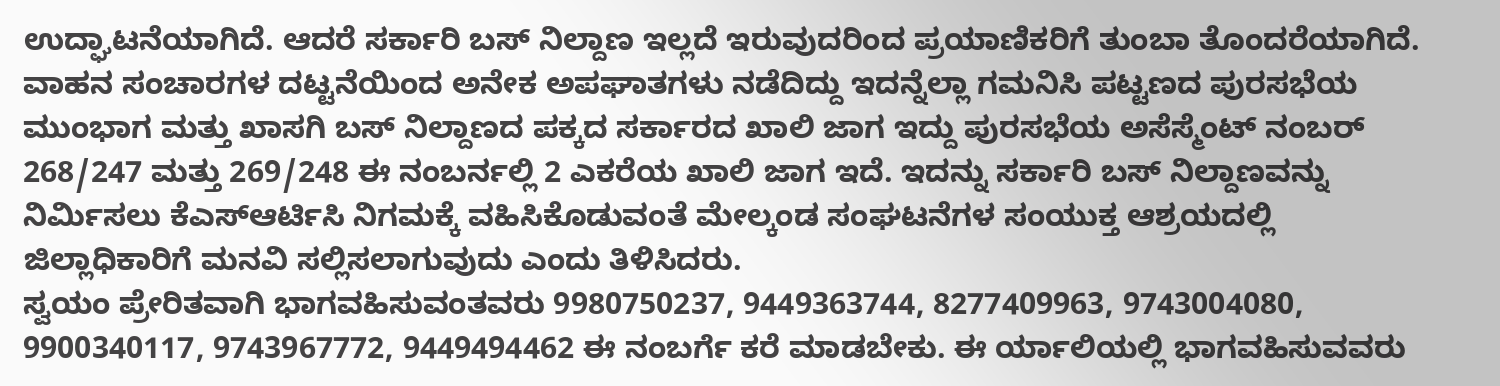ಉದ್ಘಾಟನೆಯಾಗಿದೆ. ಆದರೆ ಸರ್ಕಾರಿ ಬಸ್ ನಿಲ್ದಾಣ ಇಲ್ಲದೆ ಇರುವುದರಿಂದ ಪ್ರಯಾಣಿಕರಿಗೆ ತುಂಬಾ ತೊಂದರೆಯಾಗಿದೆ. ವಾಹನ ಸಂಚಾರಗಳ ದಟ್ಟನೆಯಿಂದ ಅನೇಕ ಅಪಘಾತಗಳು ನಡೆದಿದ್ದು ಇದನ್ನೆಲ್ಲಾ ಗಮನಿಸಿ ಪಟ್ಟಣದ ಪುರಸಭೆಯ ಮುಂಭಾಗ ಮತ್ತು ಖಾಸಗಿ ಬಸ್ ನಿಲ್ದಾಣದ ಪಕ್ಕದ ಸರ್ಕಾರದ ಖಾಲಿ ಜಾಗ ಇದ್ದು ಪುರಸಭೆಯ ಅಸೆಸ್ಮೆಂಟ್ ನಂಬರ್ 268/247 ಮತ್ತು 269/248 ಈ ನಂಬರ್ನಲ್ಲಿ 2 ಎಕರೆಯ ಖಾಲಿ ಜಾಗ ಇದೆ. ಇದನ್ನು ಸರ್ಕಾರಿ ಬಸ್ ನಿಲ್ದಾಣವನ್ನು ನಿರ್ಮಿಸಲು ಕೆಎಸ್ಆರ್ಟಿಸಿ ನಿಗಮಕ್ಕೆ ವಹಿಸಿಕೊಡುವಂತೆ ಮೇಲ್ಕಂಡ ಸಂಘಟನೆಗಳ ಸಂಯುಕ್ತ ಆಶ್ರಯದಲ್ಲಿ ಜಿಲ್ಲಾಧಿಕಾರಿಗೆ ಮನವಿ ಸಲ್ಲಿಸಲಾಗುವುದು ಎಂದು ತಿಳಿಸಿದರು.
ಸ್ವಯಂ ಪ್ರೇರಿತವಾಗಿ ಭಾಗವಹಿಸುವಂತವರು 9980750237, 9449363744, 8277409963, 9743004080, 9900340117, 9743967772, 9449494462 ಈ ನಂಬರ್ಗೆ ಕರೆ ಮಾಡಬೇಕು. ಈ ರ್ಯಾಲಿಯಲ್ಲಿ ಭಾಗವಹಿಸುವವರು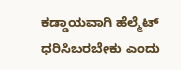ಕಡ್ಡಾಯವಾಗಿ ಹೆಲ್ಮೆಟ್ ಧರಿಸಿಬರಬೇಕು ಎಂದು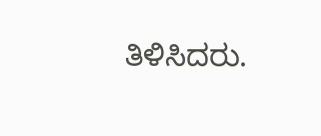ತಿಳಿಸಿದರು.